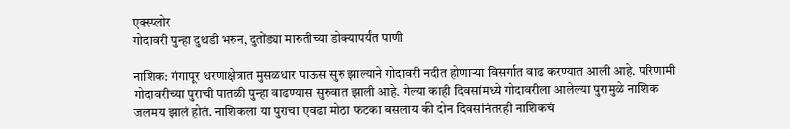एक्स्प्लोर
गोदावरी पुन्हा दुथडी भरुन, दुतोंड्या मारुतीच्या डोक्यापर्यंत पाणी

नाशिक: गंगापूर धरणाक्षेत्रात मुसळधार पाऊस सुरु झाल्याने गोदावरी नदीत होणाऱ्या विसर्गात वाढ करण्यात आली आहे. परिणामी गोदावरीच्या पुराची पातळी पुन्हा वाढण्यास सुरुवात झाली आहे. गेल्या काही दिवसांमध्ये गोदावरीला आलेल्या पुरामुळे नाशिक जलमय झालं होतं. नाशिकला या पुराचा एवढा मोठा फटका बसलाय की दोन दिवसांनंतरही नाशिकचं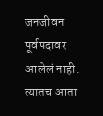जनजीवन पूर्वपदावर आलेलं नाही. त्यातच आता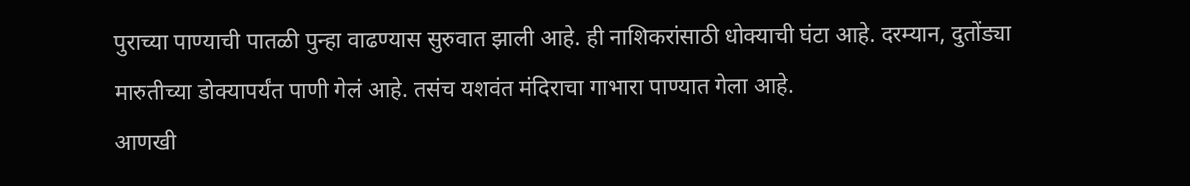पुराच्या पाण्याची पातळी पुन्हा वाढण्यास सुरुवात झाली आहे. ही नाशिकरांसाठी धोक्याची घंटा आहे. दरम्यान, दुतोंड्या मारुतीच्या डोक्यापर्यंत पाणी गेलं आहे. तसंच यशवंत मंदिराचा गाभारा पाण्यात गेला आहे.
आणखी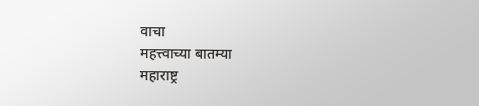वाचा
महत्त्वाच्या बातम्या
महाराष्ट्र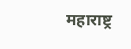महाराष्ट्र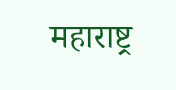महाराष्ट्र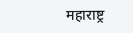महाराष्ट्र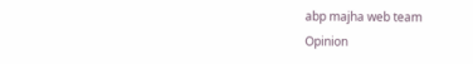abp majha web team
Opinion